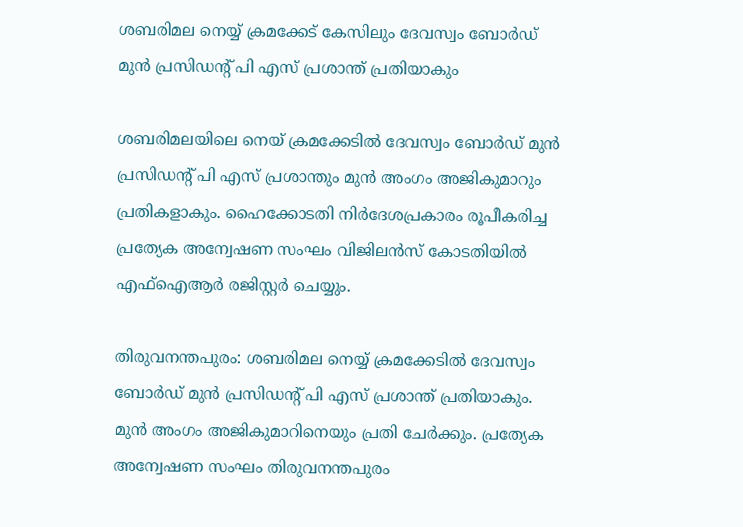ശബരിമല നെയ്യ് ക്രമക്കേട് കേസിലും ദേവസ്വം ബോര്‍ഡ് മുന്‍ പ്രസിഡന്റ് പി എസ് പ്രശാന്ത് പ്രതിയാകും

ശബരിമലയിലെ നെയ് ക്രമക്കേടില്‍ ദേവസ്വം ബോര്‍ഡ് മുന്‍ പ്രസിഡന്റ് പി എസ് പ്രശാന്തും മുന്‍ അംഗം അജികുമാറും പ്രതികളാകും. ഹൈക്കോടതി നിര്‍ദേശപ്രകാരം രൂപീകരിച്ച പ്രത്യേക അന്വേഷണ സംഘം വിജിലന്‍സ് കോടതിയില്‍ എഫ്‌ഐആര്‍ രജിസ്റ്റര്‍ ചെയ്യും.

തിരുവനന്തപുരം: ശബരിമല നെയ്യ് ക്രമക്കേടില്‍ ദേവസ്വം ബോര്‍ഡ് മുന്‍ പ്രസിഡന്റ് പി എസ് പ്രശാന്ത് പ്രതിയാകും. മുന്‍ അംഗം അജികുമാറിനെയും പ്രതി ചേര്‍ക്കും. പ്രത്യേക അന്വേഷണ സംഘം തിരുവനന്തപുരം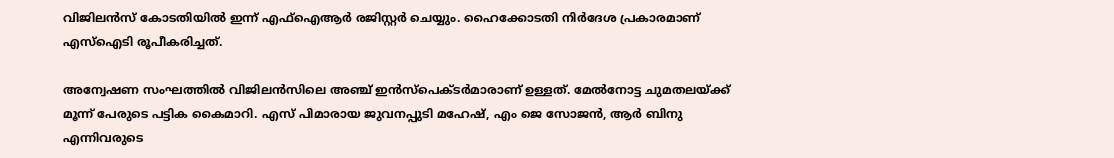വിജിലന്‍സ് കോടതിയില്‍ ഇന്ന് എഫ്‌ഐആര്‍ രജിസ്റ്റര്‍ ചെയ്യും. ഹൈക്കോടതി നിര്‍ദേശ പ്രകാരമാണ് എസ്‌ഐടി രൂപീകരിച്ചത്.

അന്വേഷണ സംഘത്തില്‍ വിജിലന്‍സിലെ അഞ്ച് ഇന്‍സ്‌പെക്ടര്‍മാരാണ് ഉള്ളത്. മേല്‍നോട്ട ചുമതലയ്ക്ക് മൂന്ന് പേരുടെ പട്ടിക കൈമാറി. എസ് പിമാരായ ജുവനപ്പുടി മഹേഷ്, എം ജെ സോജന്‍, ആര്‍ ബിനു എന്നിവരുടെ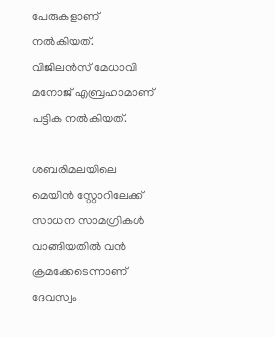പേരുകളാണ് നല്‍കിയത്. വിജിലന്‍സ് മേധാവി മനോജ് എബ്രഹാമാണ് പട്ടിക നല്‍കിയത്.

ശബരിമലയിലെ മെയിന്‍ സ്റ്റോറിലേക്ക് സാധന സാമഗ്രികള്‍ വാങ്ങിയതില്‍ വന്‍ ക്രമക്കേടെന്നാണ് ദേവസ്വം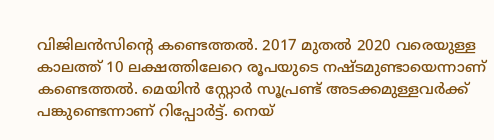വിജിലന്‍സിന്റെ കണ്ടെത്തല്‍. 2017 മുതല്‍ 2020 വരെയുള്ള കാലത്ത് 10 ലക്ഷത്തിലേറെ രൂപയുടെ നഷ്ടമുണ്ടായെന്നാണ് കണ്ടെത്തല്‍. മെയിന്‍ സ്റ്റോര്‍ സൂപ്രണ്ട് അടക്കമുള്ളവര്‍ക്ക് പങ്കുണ്ടെന്നാണ് റിപ്പോര്‍ട്ട്. നെയ്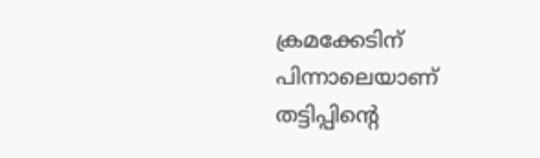ക്രമക്കേടിന് പിന്നാലെയാണ് തട്ടിപ്പിന്റെ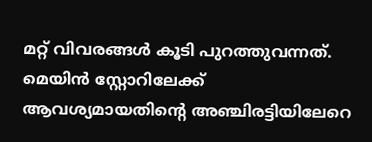മറ്റ് വിവരങ്ങള്‍ കൂടി പുറത്തുവന്നത്. മെയിന്‍ സ്റ്റോറിലേക്ക് ആവശ്യമായതിന്റെ അഞ്ചിരട്ടിയിലേറെ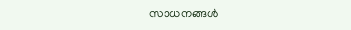സാധനങ്ങള്‍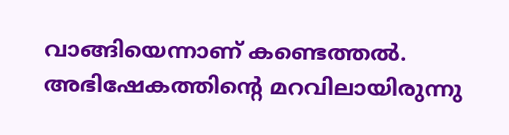വാങ്ങിയെന്നാണ് കണ്ടെത്തല്‍. അഭിഷേകത്തിന്റെ മറവിലായിരുന്നു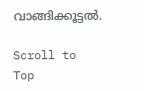വാങ്ങിക്കൂട്ടല്‍.

Scroll to Top